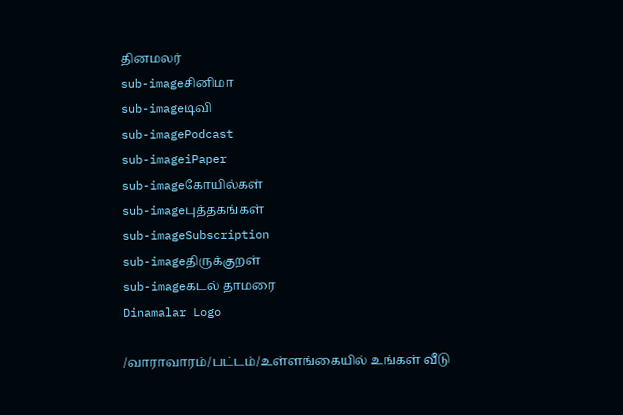தினமலர்
sub-imageசினிமா
sub-imageடிவி
sub-imagePodcast
sub-imageiPaper
sub-imageகோயில்கள்
sub-imageபுத்தகங்கள்
sub-imageSubscription
sub-imageதிருக்குறள்
sub-imageகடல் தாமரை
Dinamalar Logo

/வாராவாரம்/பட்டம்/உள்ளங்கையில் உங்கள் வீடு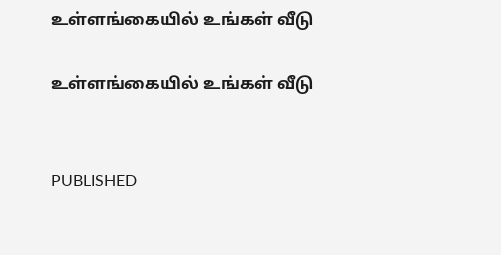உள்ளங்கையில் உங்கள் வீடு

உள்ளங்கையில் உங்கள் வீடு


PUBLISHED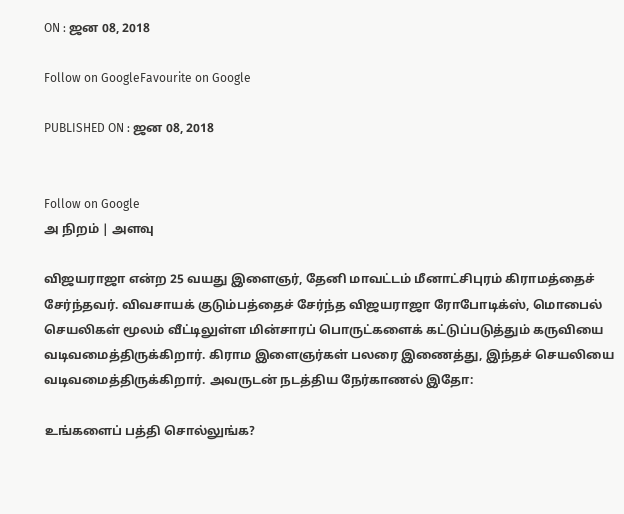ON : ஜன 08, 2018

Follow on GoogleFavourite on Google

PUBLISHED ON : ஜன 08, 2018


Follow on Google
அ நிறம் | அளவு

விஜயராஜா என்ற 25 வயது இளைஞர், தேனி மாவட்டம் மீனாட்சிபுரம் கிராமத்தைச் சேர்ந்தவர். விவசாயக் குடும்பத்தைச் சேர்ந்த விஜயராஜா ரோபோடிக்ஸ், மொபைல் செயலிகள் மூலம் வீட்டிலுள்ள மின்சாரப் பொருட்களைக் கட்டுப்படுத்தும் கருவியை வடிவமைத்திருக்கிறார். கிராம இளைஞர்கள் பலரை இணைத்து, இந்தச் செயலியை வடிவமைத்திருக்கிறார். அவருடன் நடத்திய நேர்காணல் இதோ:

உங்களைப் பத்தி சொல்லுங்க?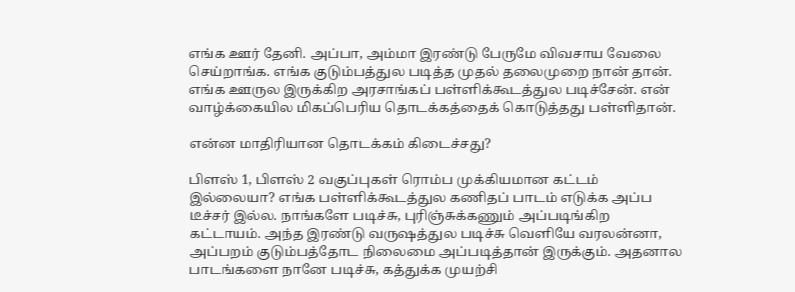எங்க ஊர் தேனி. அப்பா, அம்மா இரண்டு பேருமே விவசாய வேலை செய்றாங்க. எங்க குடும்பத்துல படித்த முதல் தலைமுறை நான் தான். எங்க ஊருல இருக்கிற அரசாங்கப் பள்ளிக்கூடத்துல படிச்சேன். என் வாழ்க்கையில மிகப்பெரிய தொடக்கத்தைக் கொடுத்தது பள்ளிதான்.

என்ன மாதிரியான தொடக்கம் கிடைச்சது?

பிளஸ் 1, பிளஸ் 2 வகுப்புகள் ரொம்ப முக்கியமான கட்டம் இல்லையா? எங்க பள்ளிக்கூடத்துல கணிதப் பாடம் எடுக்க அப்ப டீச்சர் இல்ல. நாங்களே படிச்சு, புரிஞ்சுக்கணும் அப்படிங்கிற கட்டாயம். அந்த இரண்டு வருஷத்துல படிச்சு வெளியே வரலன்னா, அப்பறம் குடும்பத்தோட நிலைமை அப்படித்தான் இருக்கும். அதனால பாடங்களை நானே படிச்சு, கத்துக்க முயற்சி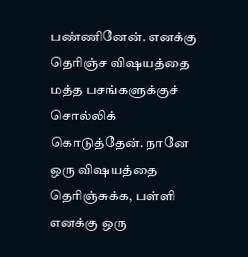பண்ணினேன். எனக்கு தெரிஞ்ச விஷயத்தை மத்த பசங்களுக்குச் சொல்லிக் கொடுத்தேன். நானே ஒரு விஷயத்தை தெரிஞ்சுக்க, பள்ளி எனக்கு ஒரு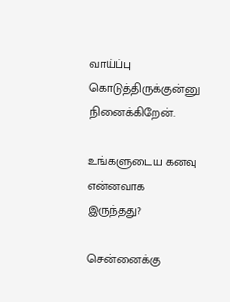வாய்ப்பு கொடுத்திருக்குன்னு நினைக்கிறேன்.

உங்களுடைய கனவு என்னவாக இருந்தது?

சென்னைக்கு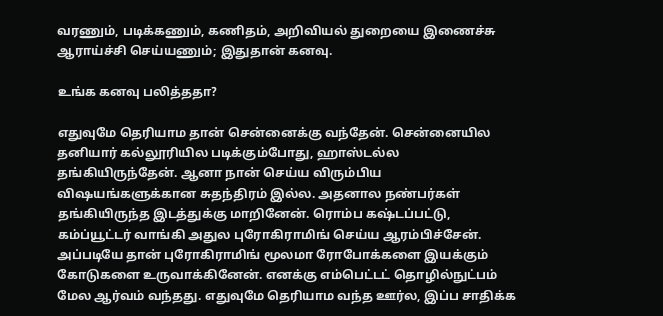வரணும், படிக்கணும், கணிதம், அறிவியல் துறையை இணைச்சு ஆராய்ச்சி செய்யணும்; இதுதான் கனவு.

உங்க கனவு பலித்ததா?

எதுவுமே தெரியாம தான் சென்னைக்கு வந்தேன். சென்னையில தனியார் கல்லூரியில படிக்கும்போது, ஹாஸ்டல்ல தங்கியிருந்தேன். ஆனா நான் செய்ய விரும்பிய விஷயங்களுக்கான சுதந்திரம் இல்ல. அதனால நண்பர்கள் தங்கியிருந்த இடத்துக்கு மாறினேன். ரொம்ப கஷ்டப்பட்டு, கம்ப்யூட்டர் வாங்கி அதுல புரோகிராமிங் செய்ய ஆரம்பிச்சேன். அப்படியே தான் புரோகிராமிங் மூலமா ரோபோக்களை இயக்கும் கோடுகளை உருவாக்கினேன். எனக்கு எம்பெட்டட் தொழில்நுட்பம் மேல ஆர்வம் வந்தது. எதுவுமே தெரியாம வந்த ஊர்ல, இப்ப சாதிக்க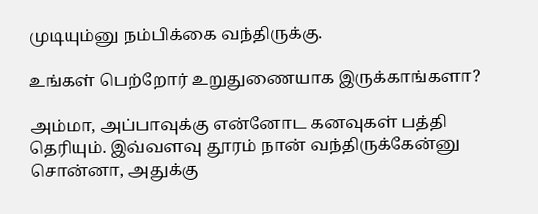முடியும்னு நம்பிக்கை வந்திருக்கு.

உங்கள் பெற்றோர் உறுதுணையாக இருக்காங்களா?

அம்மா, அப்பாவுக்கு என்னோட கனவுகள் பத்தி தெரியும். இவ்வளவு தூரம் நான் வந்திருக்கேன்னு சொன்னா, அதுக்கு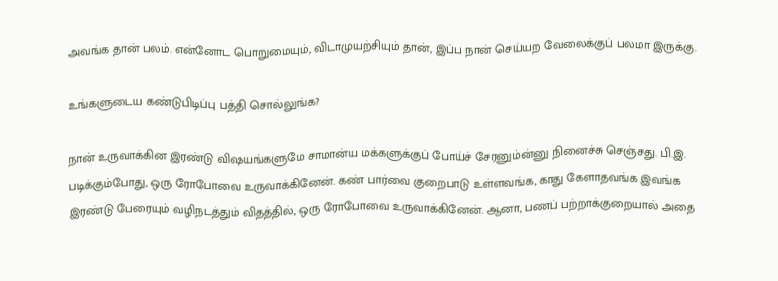அவங்க தான் பலம். என்னோட பொறுமையும், விடாமுயற்சியும் தான், இப்ப நான் செய்யற வேலைக்குப் பலமா இருக்கு.

உங்களுடைய கண்டுபிடிப்பு பத்தி சொல்லுங்க?

நான் உருவாக்கின இரண்டு விஷயங்களுமே சாமான்ய மக்களுக்குப் போய்ச் சேரனும்ன்னு நினைச்சு செஞ்சது. பி.இ. படிக்கும்போது, ஒரு ரோபோவை உருவாக்கினேன். கண் பார்வை குறைபாடு உள்ளவங்க, காது கேளாதவங்க இவங்க இரண்டு பேரையும் வழிநடத்தும் விதத்தில், ஒரு ரோபோவை உருவாக்கினேன். ஆனா, பணப் பற்றாக்குறையால் அதை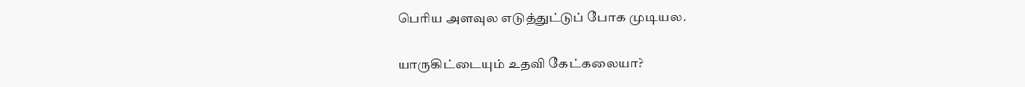பெரிய அளவுல எடுத்துட்டுப் போக முடியல.

யாருகிட்டையும் உதவி கேட்கலையா?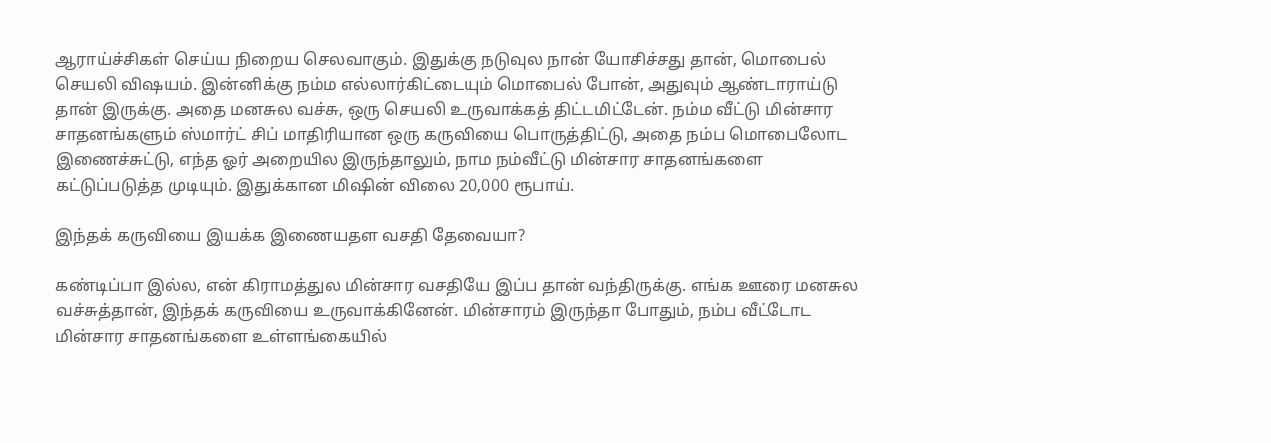ஆராய்ச்சிகள் செய்ய நிறைய செலவாகும். இதுக்கு நடுவுல நான் யோசிச்சது தான், மொபைல் செயலி விஷயம். இன்னிக்கு நம்ம எல்லார்கிட்டையும் மொபைல் போன், அதுவும் ஆண்டாராய்டு தான் இருக்கு. அதை மனசுல வச்சு, ஒரு செயலி உருவாக்கத் திட்டமிட்டேன். நம்ம வீட்டு மின்சார சாதனங்களும் ஸ்மார்ட் சிப் மாதிரியான ஒரு கருவியை பொருத்திட்டு, அதை நம்ப மொபைலோட இணைச்சுட்டு, எந்த ஓர் அறையில இருந்தாலும், நாம நம்வீட்டு மின்சார சாதனங்களை கட்டுப்படுத்த முடியும். இதுக்கான மிஷின் விலை 20,000 ரூபாய்.

இந்தக் கருவியை இயக்க இணையதள வசதி தேவையா?

கண்டிப்பா இல்ல, என் கிராமத்துல மின்சார வசதியே இப்ப தான் வந்திருக்கு. எங்க ஊரை மனசுல வச்சுத்தான், இந்தக் கருவியை உருவாக்கினேன். மின்சாரம் இருந்தா போதும், நம்ப வீட்டோட மின்சார சாதனங்களை உள்ளங்கையில்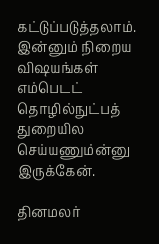கட்டுப்படுத்தலாம். இன்னும் நிறைய விஷயங்கள் எம்பெடட் தொழில்நுட்பத் துறையில செய்யணும்ன்னு இருக்கேன்.

தினமலர்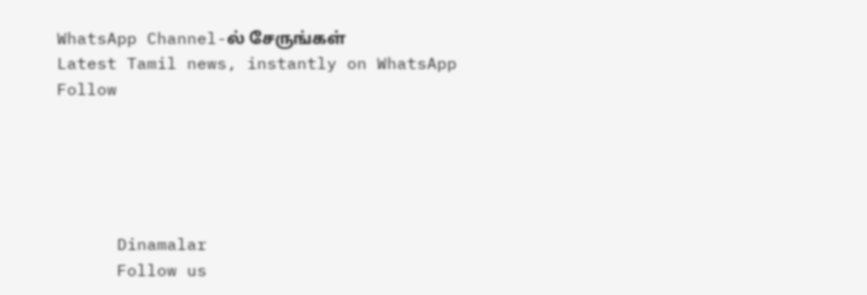WhatsApp Channel-ல் சேருங்கள்
Latest Tamil news, instantly on WhatsApp
Follow





      Dinamalar
      Follow us